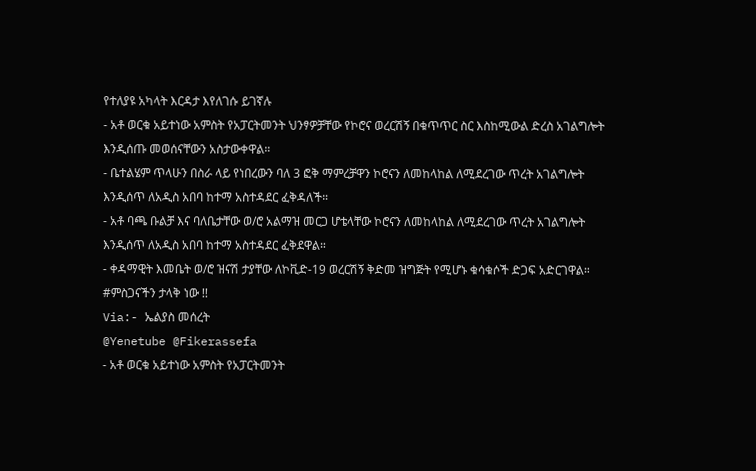የተለያዩ አካላት እርዳታ እየለገሱ ይገኛሉ
- አቶ ወርቁ አይተነው አምስት የአፓርትመንት ህንፃዎቻቸው የኮሮና ወረርሽኝ በቁጥጥር ስር እስከሚውል ድረስ አገልግሎት እንዲሰጡ መወሰናቸውን አስታውቀዋል።
- ቤተልሄም ጥላሁን በስራ ላይ የነበረውን ባለ 3 ፎቅ ማምረቻዋን ኮሮናን ለመከላከል ለሚደረገው ጥረት አገልግሎት እንዲሰጥ ለአዲስ አበባ ከተማ አስተዳደር ፈቅዳለች።
- አቶ ባጫ ቡልቻ እና ባለቤታቸው ወ/ሮ አልማዝ መርጋ ሆቴላቸው ኮሮናን ለመከላከል ለሚደረገው ጥረት አገልግሎት እንዲሰጥ ለአዲስ አበባ ከተማ አስተዳደር ፈቅደዋል።
- ቀዳማዊት እመቤት ወ/ሮ ዝናሽ ታያቸው ለኮቪድ-19 ወረርሽኝ ቅድመ ዝግጅት የሚሆኑ ቁሳቁሶች ድጋፍ አድርገዋል።
#ምስጋናችን ታላቅ ነው !!
Via:- ኤልያስ መሰረት
@Yenetube @Fikerassefa
- አቶ ወርቁ አይተነው አምስት የአፓርትመንት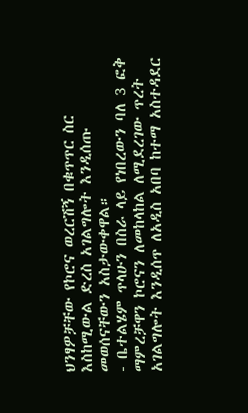ህንፃዎቻቸው የኮሮና ወረርሽኝ በቁጥጥር ስር እስከሚውል ድረስ አገልግሎት እንዲሰጡ መወሰናቸውን አስታውቀዋል።
- ቤተልሄም ጥላሁን በስራ ላይ የነበረውን ባለ 3 ፎቅ ማምረቻዋን ኮሮናን ለመከላከል ለሚደረገው ጥረት አገልግሎት እንዲሰጥ ለአዲስ አበባ ከተማ አስተዳደር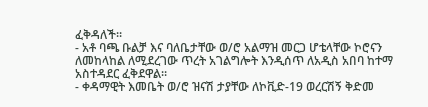ፈቅዳለች።
- አቶ ባጫ ቡልቻ እና ባለቤታቸው ወ/ሮ አልማዝ መርጋ ሆቴላቸው ኮሮናን ለመከላከል ለሚደረገው ጥረት አገልግሎት እንዲሰጥ ለአዲስ አበባ ከተማ አስተዳደር ፈቅደዋል።
- ቀዳማዊት እመቤት ወ/ሮ ዝናሽ ታያቸው ለኮቪድ-19 ወረርሽኝ ቅድመ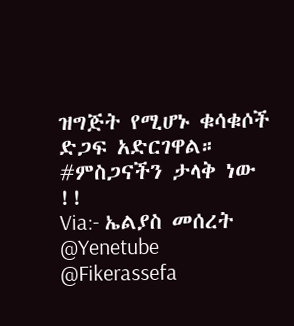ዝግጅት የሚሆኑ ቁሳቁሶች ድጋፍ አድርገዋል።
#ምስጋናችን ታላቅ ነው !!
Via:- ኤልያስ መሰረት
@Yenetube @Fikerassefa